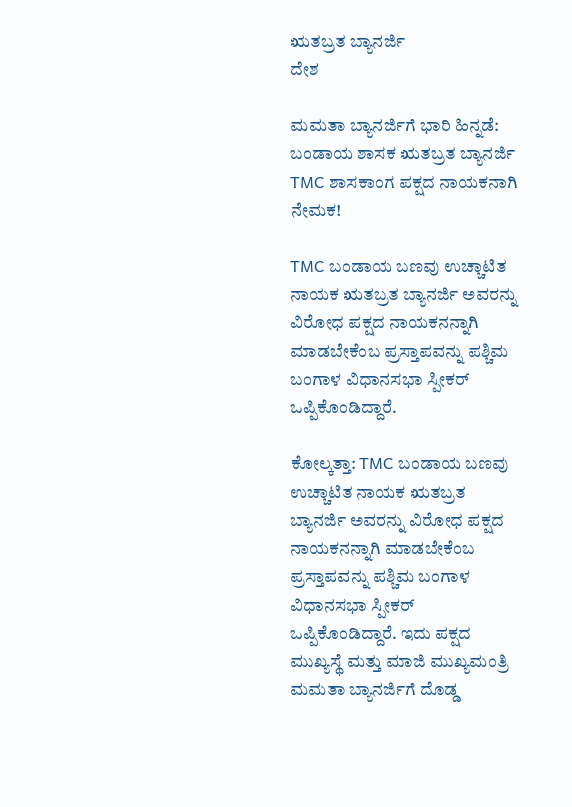ಋತಬ್ರತ ಬ್ಯಾನರ್ಜಿ
ದೇಶ

ಮಮತಾ ಬ್ಯಾನರ್ಜಿಗೆ ಭಾರಿ ಹಿನ್ನಡೆ: ಬಂಡಾಯ ಶಾಸಕ ಋತಬ್ರತ ಬ್ಯಾನರ್ಜಿ TMC ಶಾಸಕಾಂಗ ಪಕ್ಷದ ನಾಯಕನಾಗಿ ನೇಮಕ!

TMC ಬಂಡಾಯ ಬಣವು ಉಚ್ಚಾಟಿತ ನಾಯಕ ಋತಬ್ರತ ಬ್ಯಾನರ್ಜಿ ಅವರನ್ನು ವಿರೋಧ ಪಕ್ಷದ ನಾಯಕನನ್ನಾಗಿ ಮಾಡಬೇಕೆಂಬ ಪ್ರಸ್ತಾಪವನ್ನು ಪಶ್ಚಿಮ ಬಂಗಾಳ ವಿಧಾನಸಭಾ ಸ್ಪೀಕರ್ ಒಪ್ಪಿಕೊಂಡಿದ್ದಾರೆ.

ಕೋಲ್ಕತ್ತಾ: TMC ಬಂಡಾಯ ಬಣವು ಉಚ್ಚಾಟಿತ ನಾಯಕ ಋತಬ್ರತ ಬ್ಯಾನರ್ಜಿ ಅವರನ್ನು ವಿರೋಧ ಪಕ್ಷದ ನಾಯಕನನ್ನಾಗಿ ಮಾಡಬೇಕೆಂಬ ಪ್ರಸ್ತಾಪವನ್ನು ಪಶ್ಚಿಮ ಬಂಗಾಳ ವಿಧಾನಸಭಾ ಸ್ಪೀಕರ್ ಒಪ್ಪಿಕೊಂಡಿದ್ದಾರೆ. ಇದು ಪಕ್ಷದ ಮುಖ್ಯಸ್ಥೆ ಮತ್ತು ಮಾಜಿ ಮುಖ್ಯಮಂತ್ರಿ ಮಮತಾ ಬ್ಯಾನರ್ಜಿಗೆ ದೊಡ್ಡ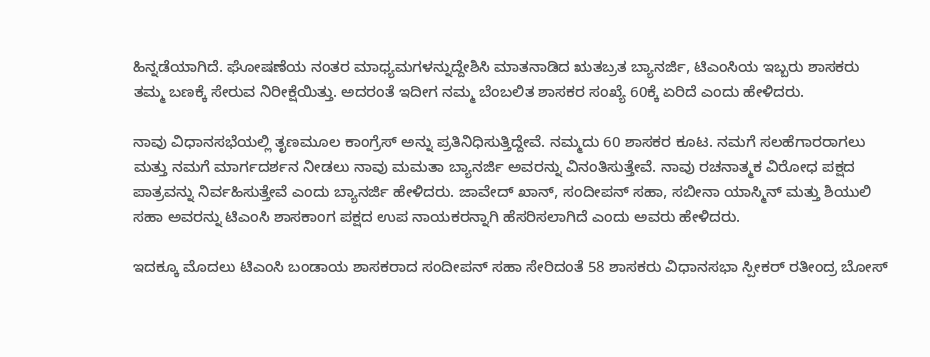ಹಿನ್ನಡೆಯಾಗಿದೆ. ಘೋಷಣೆಯ ನಂತರ ಮಾಧ್ಯಮಗಳನ್ನುದ್ದೇಶಿಸಿ ಮಾತನಾಡಿದ ಋತಬ್ರತ ಬ್ಯಾನರ್ಜಿ, ಟಿಎಂಸಿಯ ಇಬ್ಬರು ಶಾಸಕರು ತಮ್ಮ ಬಣಕ್ಕೆ ಸೇರುವ ನಿರೀಕ್ಷೆಯಿತ್ತು. ಅದರಂತೆ ಇದೀಗ ನಮ್ಮ ಬೆಂಬಲಿತ ಶಾಸಕರ ಸಂಖ್ಯೆ 60ಕ್ಕೆ ಏರಿದೆ ಎಂದು ಹೇಳಿದರು.

ನಾವು ವಿಧಾನಸಭೆಯಲ್ಲಿ ತೃಣಮೂಲ ಕಾಂಗ್ರೆಸ್ ಅನ್ನು ಪ್ರತಿನಿಧಿಸುತ್ತಿದ್ದೇವೆ. ನಮ್ಮದು 60 ಶಾಸಕರ ಕೂಟ. ನಮಗೆ ಸಲಹೆಗಾರರಾಗಲು ಮತ್ತು ನಮಗೆ ಮಾರ್ಗದರ್ಶನ ನೀಡಲು ನಾವು ಮಮತಾ ಬ್ಯಾನರ್ಜಿ ಅವರನ್ನು ವಿನಂತಿಸುತ್ತೇವೆ. ನಾವು ರಚನಾತ್ಮಕ ವಿರೋಧ ಪಕ್ಷದ ಪಾತ್ರವನ್ನು ನಿರ್ವಹಿಸುತ್ತೇವೆ ಎಂದು ಬ್ಯಾನರ್ಜಿ ಹೇಳಿದರು. ಜಾವೇದ್ ಖಾನ್, ಸಂದೀಪನ್ ಸಹಾ, ಸಬೀನಾ ಯಾಸ್ಮಿನ್ ಮತ್ತು ಶಿಯುಲಿ ಸಹಾ ಅವರನ್ನು ಟಿಎಂಸಿ ಶಾಸಕಾಂಗ ಪಕ್ಷದ ಉಪ ನಾಯಕರನ್ನಾಗಿ ಹೆಸರಿಸಲಾಗಿದೆ ಎಂದು ಅವರು ಹೇಳಿದರು.

ಇದಕ್ಕೂ ಮೊದಲು ಟಿಎಂಸಿ ಬಂಡಾಯ ಶಾಸಕರಾದ ಸಂದೀಪನ್ ಸಹಾ ಸೇರಿದಂತೆ 58 ಶಾಸಕರು ವಿಧಾನಸಭಾ ಸ್ಪೀಕರ್ ರತೀಂದ್ರ ಬೋಸ್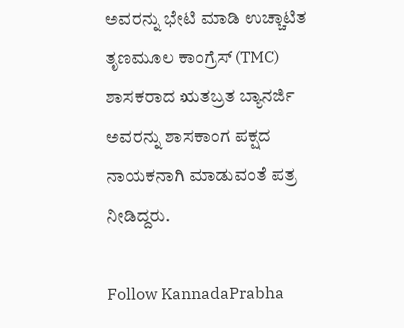ಅವರನ್ನು ಭೇಟಿ ಮಾಡಿ ಉಚ್ಚಾಟಿತ ತೃಣಮೂಲ ಕಾಂಗ್ರೆಸ್ (TMC) ಶಾಸಕರಾದ ಋತಬ್ರತ ಬ್ಯಾನರ್ಜಿ ಅವರನ್ನು ಶಾಸಕಾಂಗ ಪಕ್ಷದ ನಾಯಕನಾಗಿ ಮಾಡುವಂತೆ ಪತ್ರ ನೀಡಿದ್ದರು.

Follow KannadaPrabha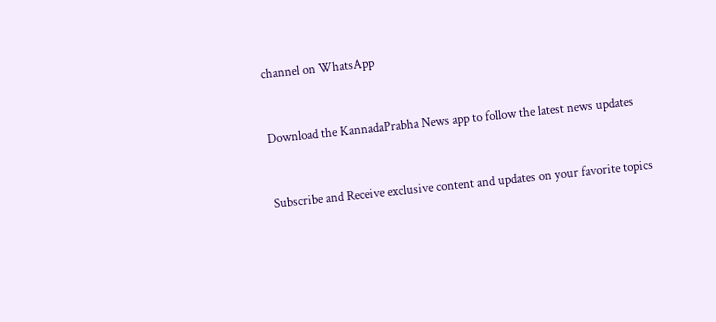channel on WhatsApp



Download the KannadaPrabha News app to follow the latest news updates



Subscribe and Receive exclusive content and updates on your favorite topics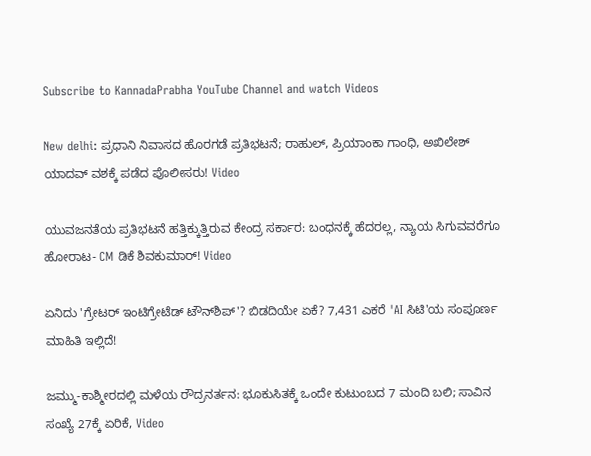Subscribe to KannadaPrabha YouTube Channel and watch Videos

New delhi: ಪ್ರಧಾನಿ ನಿವಾಸದ ಹೊರಗಡೆ ಪ್ರತಿಭಟನೆ; ರಾಹುಲ್, ಪ್ರಿಯಾಂಕಾ ಗಾಂಧಿ, ಅಖಿಲೇಶ್ ಯಾದವ್ ವಶಕ್ಕೆ ಪಡೆದ ಪೊಲೀಸರು! Video

ಯುವಜನತೆಯ ಪ್ರತಿಭಟನೆ ಹತ್ತಿಕ್ಕುತ್ತಿರುವ ಕೇಂದ್ರ ಸರ್ಕಾರ: ಬಂಧನಕ್ಕೆ ಹೆದರಲ್ಲ, ನ್ಯಾಯ ಸಿಗುವವರೆಗೂ ಹೋರಾಟ- CM ಡಿಕೆ ಶಿವಕುಮಾರ್! Video

ಏನಿದು 'ಗ್ರೇಟರ್ ಇಂಟಿಗ್ರೇಟೆಡ್ ಟೌನ್‌ಶಿಪ್'? ಬಿಡದಿಯೇ ಏಕೆ? 7,431 ಎಕರೆ 'AI ಸಿಟಿ'ಯ ಸಂಪೂರ್ಣ ಮಾಹಿತಿ ಇಲ್ಲಿದೆ!

ಜಮ್ಮು-ಕಾಶ್ಮೀರದಲ್ಲಿ ಮಳೆಯ ರೌದ್ರನರ್ತನ: ಭೂಕುಸಿತಕ್ಕೆ ಒಂದೇ ಕುಟುಂಬದ 7 ಮಂದಿ ಬಲಿ; ಸಾವಿನ ಸಂಖ್ಯೆ 27ಕ್ಕೆ ಏರಿಕೆ, Video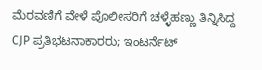ಮೆರವಣಿಗೆ ವೇಳೆ ಪೊಲೀಸರಿಗೆ ಚಳ್ಳೆಹಣ್ಣು ತಿನ್ನಿಸಿದ್ದ CJP ಪ್ರತಿಭಟನಾಕಾರರು; ಇಂಟರ್ನೆಟ್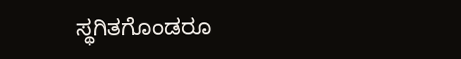ಸ್ಥಗಿತಗೊಂಡರೂ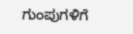ಗುಂಪುಗಳಿಗೆ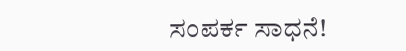ಸಂಪರ್ಕ ಸಾಧನೆ!